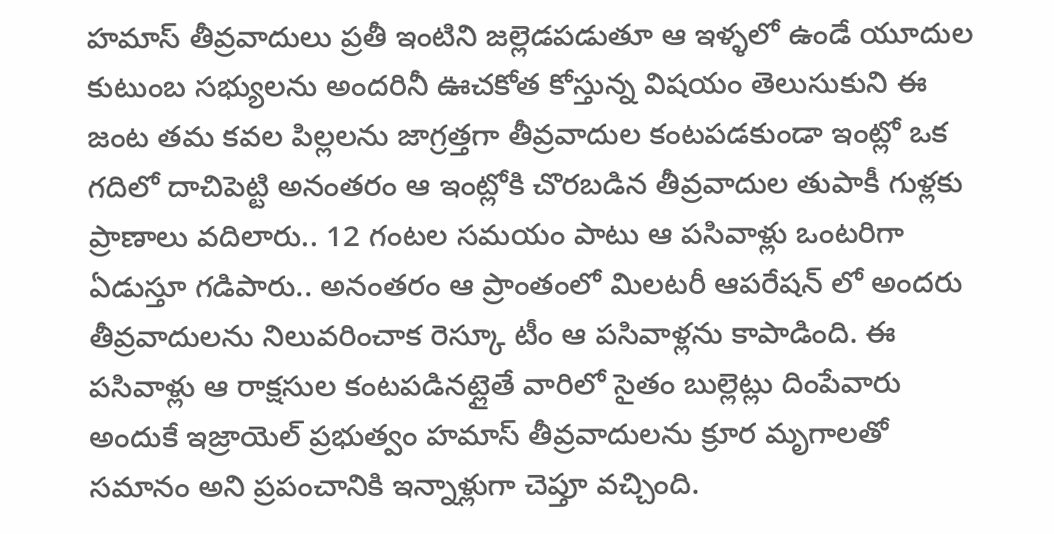హమాస్ తీవ్రవాదులు ప్రతీ ఇంటిని జల్లెడపడుతూ ఆ ఇళ్ళలో ఉండే యూదుల కుటుంబ సభ్యులను అందరినీ ఊచకోత కోస్తున్న విషయం తెలుసుకుని ఈ జంట తమ కవల పిల్లలను జాగ్రత్తగా తీవ్రవాదుల కంటపడకుండా ఇంట్లో ఒక గదిలో దాచిపెట్టి అనంతరం ఆ ఇంట్లోకి చొరబడిన తీవ్రవాదుల తుపాకీ గుళ్లకు ప్రాణాలు వదిలారు.. 12 గంటల సమయం పాటు ఆ పసివాళ్లు ఒంటరిగా ఏడుస్తూ గడిపారు.. అనంతరం ఆ ప్రాంతంలో మిలటరీ ఆపరేషన్ లో అందరు తీవ్రవాదులను నిలువరించాక రెస్కూ టీం ఆ పసివాళ్లను కాపాడింది. ఈ పసివాళ్లు ఆ రాక్షసుల కంటపడినట్లైతే వారిలో సైతం బుల్లెట్లు దింపేవారు అందుకే ఇజ్రాయెల్ ప్రభుత్వం హమాస్ తీవ్రవాదులను క్రూర మృగాలతో సమానం అని ప్రపంచానికి ఇన్నాళ్లుగా చెప్తూ వచ్చింది.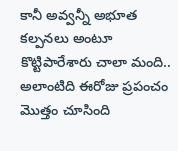కానీ అవ్వన్నీ అభూత కల్పనలు అంటూ కొట్టిపారేశారు చాలా మంది.. అలాంటిది ఈరోజు ప్రపంచం మొత్తం చూసింది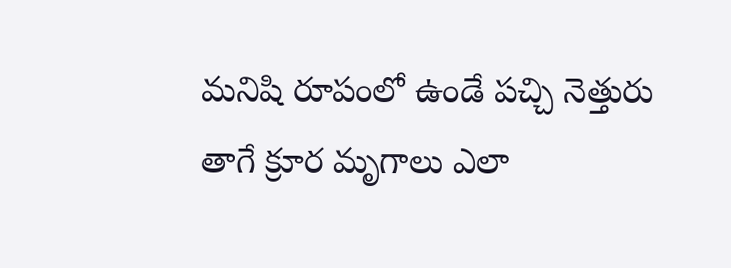మనిషి రూపంలో ఉండే పచ్చి నెత్తురు తాగే క్రూర మృగాలు ఎలా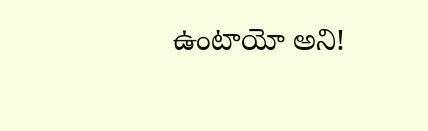ఉంటాయో అని!